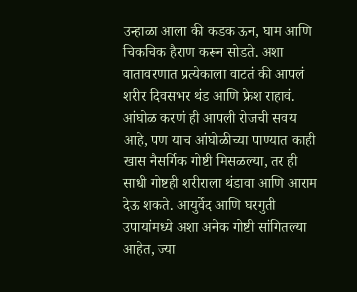उन्हाळा आला की कडक ऊन, घाम आणि चिकचिक हैराण करून सोडते. अशा वातावरणात प्रत्येकाला वाटतं की आपलं शरीर दिवसभर थंड आणि फ्रेश राहावं. आंघोळ करणं ही आपली रोजची सवय आहे, पण याच आंघोळीच्या पाण्यात काही खास नैसर्गिक गोष्टी मिसळल्या, तर ही साधी गोष्टही शरीराला थंडावा आणि आराम देऊ शकते. आयुर्वेद आणि घरगुती उपायांमध्ये अशा अनेक गोष्टी सांगितल्या आहेत, ज्या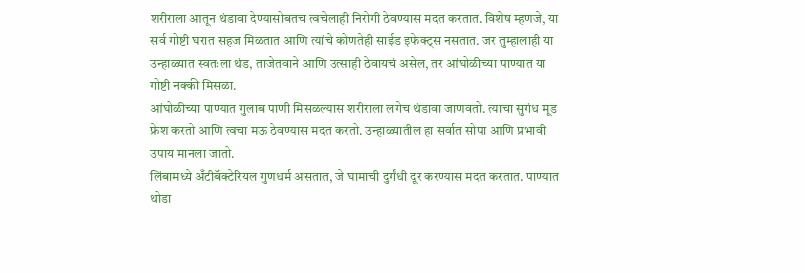शरीराला आतून थंडावा देण्यासोबतच त्वचेलाही निरोगी ठेवण्यास मदत करतात. विशेष म्हणजे, या सर्व गोष्टी घरात सहज मिळतात आणि त्यांचे कोणतेही साईड इफेक्ट्स नसतात. जर तुम्हालाही या उन्हाळ्यात स्वतःला थंड, ताजेतवाने आणि उत्साही ठेवायचं असेल, तर आंघोळीच्या पाण्यात या गोष्टी नक्की मिसळा.
आंघोळीच्या पाण्यात गुलाब पाणी मिसळल्यास शरीराला लगेच थंडावा जाणवतो. त्याचा सुगंध मूड फ्रेश करतो आणि त्वचा मऊ ठेवण्यास मदत करतो. उन्हाळ्यातील हा सर्वात सोपा आणि प्रभावी उपाय मानला जातो.
लिंबामध्ये अँटीबॅक्टेरियल गुणधर्म असतात, जे घामाची दुर्गंधी दूर करण्यास मदत करतात. पाण्यात थोडा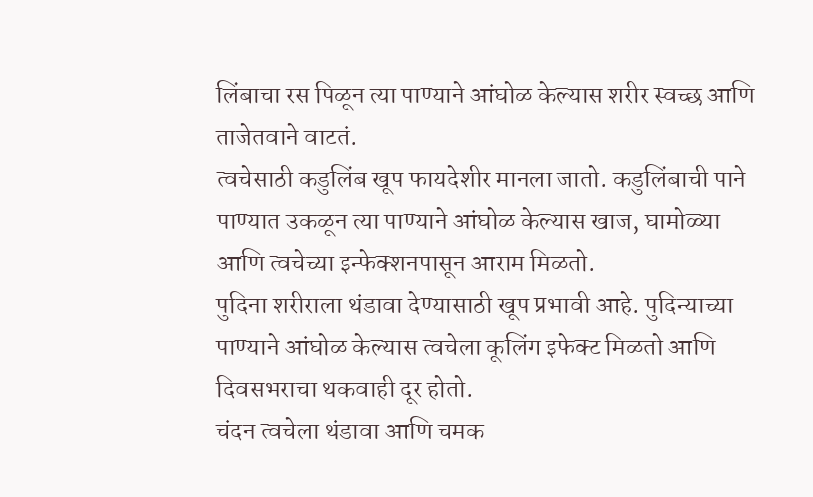लिंबाचा रस पिळून त्या पाण्याने आंघोळ केल्यास शरीर स्वच्छ आणि ताजेतवाने वाटतं.
त्वचेसाठी कडुलिंब खूप फायदेशीर मानला जातो. कडुलिंबाची पाने पाण्यात उकळून त्या पाण्याने आंघोळ केल्यास खाज, घामोळ्या आणि त्वचेच्या इन्फेक्शनपासून आराम मिळतो.
पुदिना शरीराला थंडावा देण्यासाठी खूप प्रभावी आहे. पुदिन्याच्या पाण्याने आंघोळ केल्यास त्वचेला कूलिंग इफेक्ट मिळतो आणि दिवसभराचा थकवाही दूर होतो.
चंदन त्वचेला थंडावा आणि चमक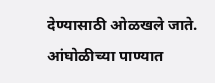देण्यासाठी ओळखले जाते. आंघोळीच्या पाण्यात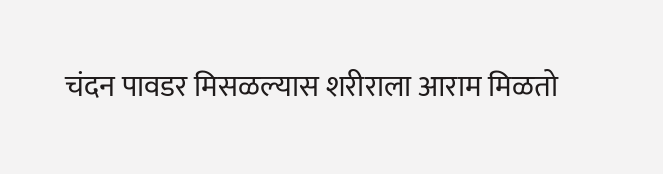चंदन पावडर मिसळल्यास शरीराला आराम मिळतो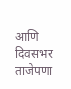आणि दिवसभर ताजेपणा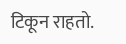टिकून राहतो.